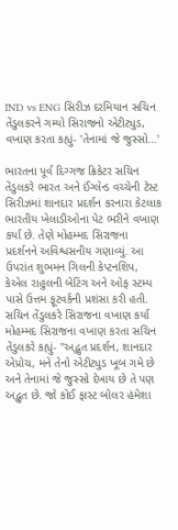IND vs ENG સિરીઝ દરમિયાન સચિન તેંડુલકરને ગમ્યો સિરાજનો એટીટ્યુડ, વખાણ કરતા કહ્યું- 'તેનામાં જે જુસ્સો...'

ભારતના પૂર્વ દિગ્ગજ ક્રિકેટર સચિન તેંડુલકરે ભારત અને ઈંગ્લેન્ડ વચ્ચેની ટેસ્ટ સિરીઝમાં શાનદાર પ્રદર્શન કરનારા કેટલાક ભારતીય ખેલાડીઓના પેટ ભરીને વખાણ કર્યા છે. તેણે મોહમ્મદ સિરાજના પ્રદર્શનને અવિશ્વસનીય ગણાવ્યું. આ ઉપરાંત શુભમન ગિલની કેપ્ટનશિપ, કેએલ રાહુલની બેટિંગ અને ઓફ સ્ટમ્પ પાસે ઉત્તમ ફૂટવર્કની પ્રશંસા કરી હતી.
સચિન તેંડુલકરે સિરાજના વખાણ કર્યા
મોહમ્મદ સિરાજના વખાણ કરતા સચિન તેંડુલકરે કહ્યું- "અદ્ભુત પ્રદર્શન, શાનદાર એપ્રોચ, મને તેનો એટીટ્યુડ ખૂબ ગમે છે અને તેનામાં જે જુસ્સો દેખાય છે તે પણ અદ્ભુત છે. જો કોઈ ફાસ્ટ બોલર હંમેશા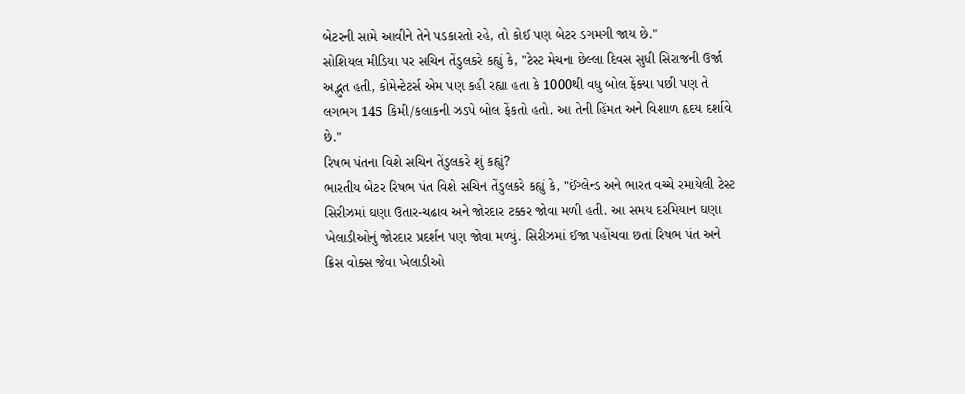બેટરની સામે આવીને તેને પડકારતો રહે, તો કોઈ પણ બેટર ડગમગી જાય છે."
સોશિયલ મીડિયા પર સચિન તેંડુલકરે કહ્યું કે, "ટેસ્ટ મેચના છેલ્લા દિવસ સુધી સિરાજની ઉર્જા અદ્ભુત હતી, કોમેન્ટેટર્સ એમ પણ કહી રહ્યા હતા કે 1000થી વધુ બોલ ફેંક્યા પછી પણ તે લગભગ 145 કિમી/કલાકની ઝડપે બોલ ફેંકતો હતો. આ તેની હિંમત અને વિશાળ હૃદય દર્શાવે છે."
રિષભ પંતના વિશે સચિન તેંડુલકરે શું કહ્યું?
ભારતીય બેટર રિષભ પંત વિશે સચિન તેંડુલકરે કહ્યું કે, "ઈંગ્લેન્ડ અને ભારત વચ્ચે રમાયેલી ટેસ્ટ સિરીઝમાં ઘણા ઉતાર-ચઢાવ અને જોરદાર ટક્કર જોવા મળી હતી. આ સમય દરમિયાન ઘણા ખેલાડીઓનું જોરદાર પ્રદર્શન પણ જોવા મળ્યું. સિરીઝમાં ઈજા પહોંચવા છતાં રિષભ પંત અને ક્રિસ વોક્સ જેવા ખેલાડીઓ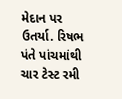મેદાન પર ઉતર્યા. રિષભ પંતે પાંચમાંથી ચાર ટેસ્ટ રમી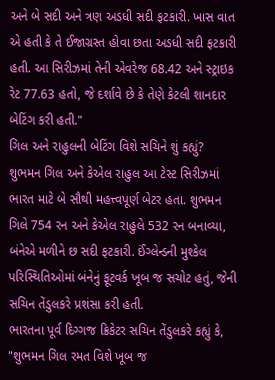અને બે સદી અને ત્રણ અડધી સદી ફટકારી. ખાસ વાત એ હતી કે તે ઈજાગ્રસ્ત હોવા છતા અડધી સદી ફટકારી હતી. આ સિરીઝમાં તેની એવરેજ 68.42 અને સ્ટ્રાઇક રેટ 77.63 હતો, જે દર્શાવે છે કે તેણે કેટલી શાનદાર બેટિંગ કરી હતી."
ગિલ અને રાહુલની બેટિંગ વિશે સચિને શું કહ્યું?
શુભમન ગિલ અને કેએલ રાહુલ આ ટેસ્ટ સિરીઝમાં ભારત માટે બે સૌથી મહત્ત્વપૂર્ણ બેટર હતા. શુભમન ગિલે 754 રન અને કેએલ રાહુલે 532 રન બનાવ્યા, બંનેએ મળીને છ સદી ફટકારી. ઈંગ્લેન્ડની મુશ્કેલ પરિસ્થિતિઓમાં બંનેનું ફૂટવર્ક ખૂબ જ સચોટ હતું, જેની સચિન તેંડુલકરે પ્રશંસા કરી હતી.
ભારતના પૂર્વ દિગ્ગજ ક્રિકેટર સચિન તેંડુલકરે કહ્યું કે, "શુભમન ગિલ રમત વિશે ખૂબ જ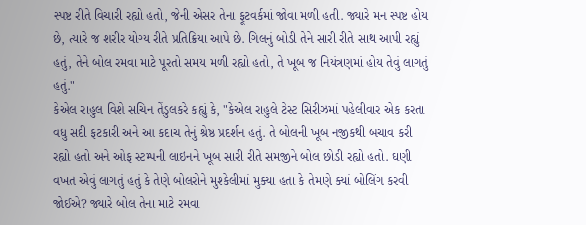સ્પષ્ટ રીતે વિચારી રહ્યો હતો, જેની એસર તેના ફૂટવર્કમાં જોવા મળી હતી. જ્યારે મન સ્પષ્ટ હોય છે, ત્યારે જ શરીર યોગ્ય રીતે પ્રતિક્રિયા આપે છે. ગિલનું બોડી તેને સારી રીતે સાથ આપી રહ્યું હતું, તેને બોલ રમવા માટે પૂરતો સમય મળી રહ્યો હતો, તે ખૂબ જ નિયંત્રણમાં હોય તેવું લાગતું હતું."
કેએલ રાહુલ વિશે સચિન તેંડુલકરે કહ્યું કે, "કેએલ રાહુલે ટેસ્ટ સિરીઝમાં પહેલીવાર એક કરતા વધુ સદી ફટકારી અને આ કદાચ તેનું શ્રેષ્ઠ પ્રદર્શન હતું. તે બોલની ખૂબ નજીકથી બચાવ કરી રહ્યો હતો અને ઓફ સ્ટમ્પની લાઇનને ખૂબ સારી રીતે સમજીને બોલ છોડી રહ્યો હતો. ઘણી વખત એવું લાગતું હતું કે તેણે બોલરોને મુશ્કેલીમાં મુક્યા હતા કે તેમણે ક્યાં બોલિંગ કરવી જોઈએ? જ્યારે બોલ તેના માટે રમવા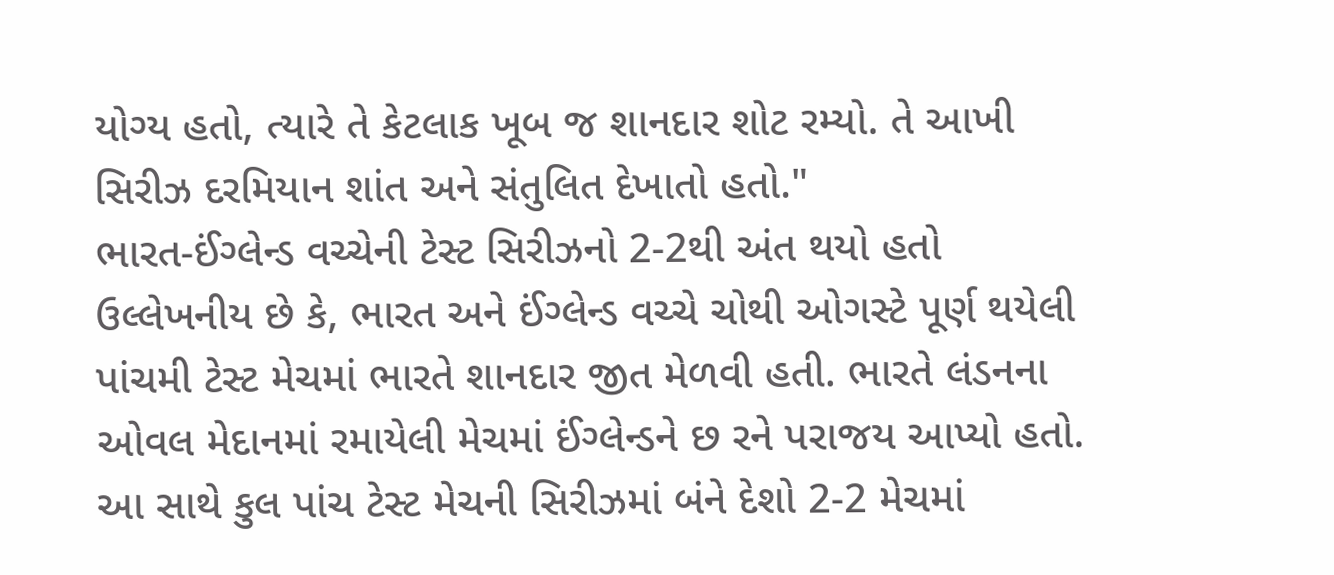યોગ્ય હતો, ત્યારે તે કેટલાક ખૂબ જ શાનદાર શોટ રમ્યો. તે આખી સિરીઝ દરમિયાન શાંત અને સંતુલિત દેખાતો હતો."
ભારત-ઈંગ્લેન્ડ વચ્ચેની ટેસ્ટ સિરીઝનો 2-2થી અંત થયો હતો
ઉલ્લેખનીય છે કે, ભારત અને ઈંગ્લેન્ડ વચ્ચે ચોથી ઓગસ્ટે પૂર્ણ થયેલી પાંચમી ટેસ્ટ મેચમાં ભારતે શાનદાર જીત મેળવી હતી. ભારતે લંડનના ઓવલ મેદાનમાં રમાયેલી મેચમાં ઈંગ્લેન્ડને છ રને પરાજય આપ્યો હતો. આ સાથે કુલ પાંચ ટેસ્ટ મેચની સિરીઝમાં બંને દેશો 2-2 મેચમાં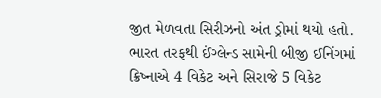જીત મેળવતા સિરીઝનો અંત ડ્રોમાં થયો હતો. ભારત તરફથી ઈંગ્લેન્ડ સામેની બીજી ઈનિંગમાં ક્રિષ્નાએ 4 વિકેટ અને સિરાજે 5 વિકેટ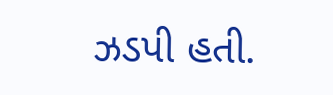ઝડપી હતી.